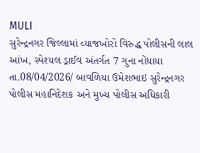MULI
સુરેન્દ્રનગર જિલ્લામાં વ્યાજખોરો વિરુદ્ધ પોલીસની લાલ આંખ, સ્પેશ્યલ ડ્રાઈવ અંતર્ગત 7 ગુના નોંધાયા
તા.08/04/2026/ બાવળિયા ઉમેશભાઇ સુરેન્દ્રનગર પોલીસ મહાનિદેશક અને મુખ્ય પોલીસ અધિકારી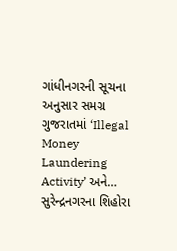ગાંધીનગરની સૂચના અનુસાર સમગ્ર ગુજરાતમાં ‘Illegal Money Laundering Activity’ અને…
સુરેન્દ્રનગરના શિહોરા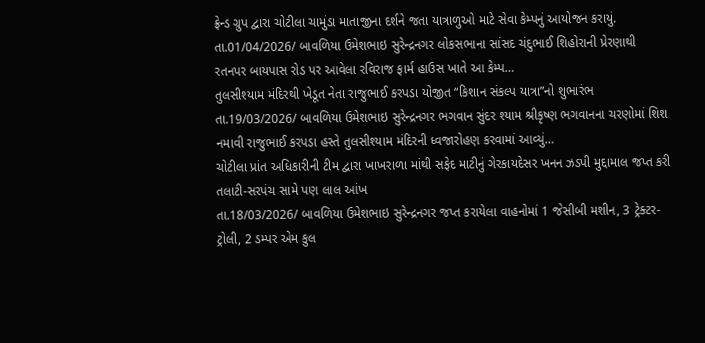ફ્રેન્ડ ગ્રુપ દ્વારા ચોટીલા ચામુંડા માતાજીના દર્શને જતા યાત્રાળુઓ માટે સેવા કેમ્પનું આયોજન કરાયું.
તા.01/04/2026/ બાવળિયા ઉમેશભાઇ સુરેન્દ્રનગર લોકસભાના સાંસદ ચંદુભાઈ શિહોરાની પ્રેરણાથી રતનપર બાયપાસ રોડ પર આવેલા રવિરાજ ફાર્મ હાઉસ ખાતે આ કેમ્પ…
તુલસીશ્યામ મંદિરથી ખેડૂત નેતા રાજુભાઈ કરપડા યોજીત “કિશાન સંકલ્પ યાત્રા”નો શુભારંભ
તા.19/03/2026/ બાવળિયા ઉમેશભાઇ સુરેન્દ્રનગર ભગવાન સુંદર શ્યામ શ્રીકૃષ્ણ ભગવાનના ચરણોમાં શિશ નમાવી રાજુભાઈ કરપડા હસ્તે તુલસીશ્યામ મંદિરની ધ્વજારોહણ કરવામાં આવ્યું…
ચોટીલા પ્રાંત અધિકારીની ટીમ દ્વારા ખાખરાળા માંથી સફેદ માટીનું ગેરકાયદેસર ખનન ઝડપી મુદ્દામાલ જપ્ત કરી તલાટી-સરપંચ સામે પણ લાલ આંખ
તા.18/03/2026/ બાવળિયા ઉમેશભાઇ સુરેન્દ્રનગર જપ્ત કરાયેલા વાહનોમાં 1 જેસીબી મશીન, 3 ટ્રેક્ટર-ટ્રોલી, 2 ડમ્પર એમ કુલ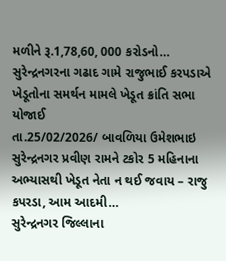મળીને રૂ.1,78,60, 000 કરોડનો…
સુરેન્દ્રનગરના ગઢાદ ગામે રાજુભાઈ કરપડાએ ખેડૂતોના સમર્થન મામલે ખેડૂત ક્રાંતિ સભા યોજાઈ
તા.25/02/2026/ બાવળિયા ઉમેશભાઇ સુરેન્દ્રનગર પ્રવીણ રામને ટકોર 5 મહિનાના અભ્યાસથી ખેડૂત નેતા ન થઈ જવાય – રાજુ કપરડા, આમ આદમી…
સુરેન્દ્રનગર જિલ્લાના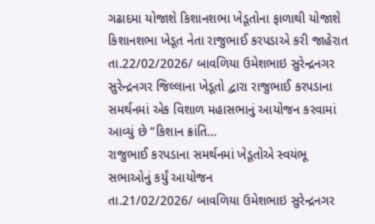ગઢાદમા યોજાશે કિશાનશભા ખેડૂતોના ફાળાથી યોજાશે કિશાનશભા ખેડૂત નેતા રાજુભાઈ કરપડાએ કરી જાહેરાત
તા.22/02/2026/ બાવળિયા ઉમેશભાઇ સુરેન્દ્રનગર સુરેન્દ્રનગર જિલ્લાના ખેડૂતો દ્વારા રાજુભાઈ કરપડાના સમર્થનમાં એક વિશાળ મહાસભાનું આયોજન કરવામાં આવ્યું છે “કિશાન ક્રાંતિ…
રાજુભાઈ કરપડાના સમર્થનમાં ખેડૂતોએ સ્વયંભૂ સભાઓનું કર્યું આયોજન
તા.21/02/2026/ બાવળિયા ઉમેશભાઇ સુરેન્દ્રનગર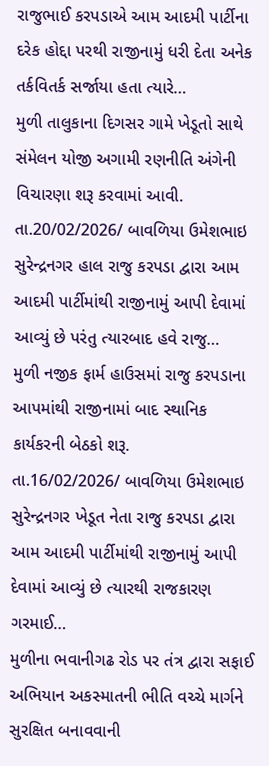રાજુભાઈ કરપડાએ આમ આદમી પાર્ટીના દરેક હોદ્દા પરથી રાજીનામું ધરી દેતા અનેક તર્કવિતર્ક સર્જાયા હતા ત્યારે…
મુળી તાલુકાના દિગસર ગામે ખેડૂતો સાથે સંમેલન યોજી અગામી રણનીતિ અંગેની વિચારણા શરૂ કરવામાં આવી.
તા.20/02/2026/ બાવળિયા ઉમેશભાઇ સુરેન્દ્રનગર હાલ રાજુ કરપડા દ્વારા આમ આદમી પાર્ટીમાંથી રાજીનામું આપી દેવામાં આવ્યું છે પરંતુ ત્યારબાદ હવે રાજુ…
મુળી નજીક ફાર્મ હાઉસમાં રાજુ કરપડાના આપમાંથી રાજીનામાં બાદ સ્થાનિક કાર્યકરની બેઠકો શરૂ.
તા.16/02/2026/ બાવળિયા ઉમેશભાઇ સુરેન્દ્રનગર ખેડૂત નેતા રાજુ કરપડા દ્વારા આમ આદમી પાર્ટીમાંથી રાજીનામું આપી દેવામાં આવ્યું છે ત્યારથી રાજકારણ ગરમાઈ…
મુળીના ભવાનીગઢ રોડ પર તંત્ર દ્વારા સફાઈ અભિયાન અકસ્માતની ભીતિ વચ્ચે માર્ગને સુરક્ષિત બનાવવાની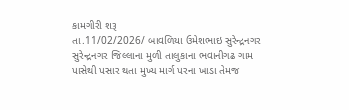કામગીરી શરૂ
તા.11/02/2026/ બાવળિયા ઉમેશભાઇ સુરેન્દ્રનગર સુરેન્દ્રનગર જિલ્લાના મુળી તાલુકાના ભવાનીગઢ ગામ પાસેથી પસાર થતા મુખ્ય માર્ગ પરના ખાડા તેમજ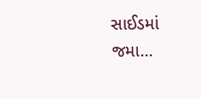સાઈડમાં જમા…